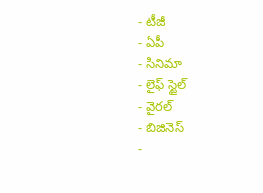- టీజీ
- ఏపీ
- సినిమా
- లైఫ్ స్టైల్
- వైరల్
- బిజినెస్
-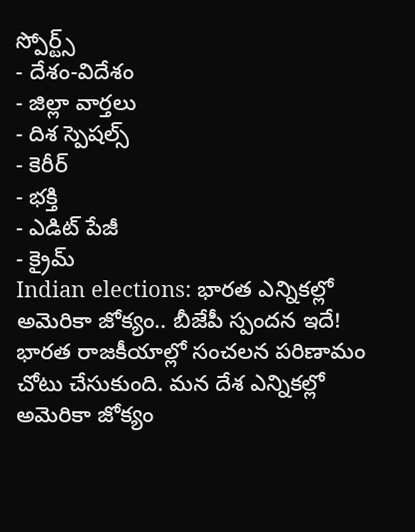స్పోర్ట్స్
- దేశం-విదేశం
- జిల్లా వార్తలు
- దిశ స్పెషల్స్
- కెరీర్
- భక్తి
- ఎడిట్ పేజీ
- క్రైమ్
Indian elections: భారత ఎన్నికల్లో అమెరికా జోక్యం.. బీజేపీ స్పందన ఇదే!
భారత రాజకీయాల్లో సంచలన పరిణామం చోటు చేసుకుంది. మన దేశ ఎన్నికల్లో అమెరికా జోక్యం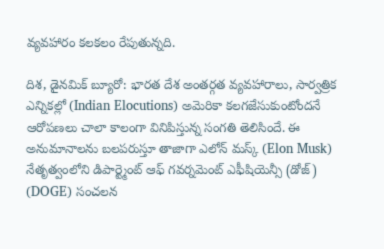వ్యవహారం కలకలం రేపుతున్నది.

దిశ, డైనమిక్ బ్యూరో: భారత దేశ అంతర్గత వ్యవహారాలు, సార్వత్రిక ఎన్నికల్లో (Indian Elocutions) అమెరికా కలగజేసుకుంటోందనే ఆరోపణలు చాలా కాలంగా వినిపిస్తున్న సంగతి తెలిసిందే. ఈ అనుమానాలను బలపరుస్తూ తాజాగా ఎలోన్ మస్క్ (Elon Musk) నేతృత్వంలోని డిపార్ట్మెంట్ ఆఫ్ గవర్నమెంట్ ఎఫీషియెన్సీ (డోజ్) (DOGE) సంచలన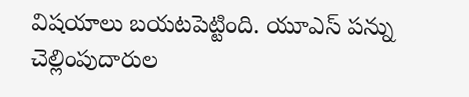విషయాలు బయటపెట్టింది. యూఎస్ పన్ను చెల్లింపుదారుల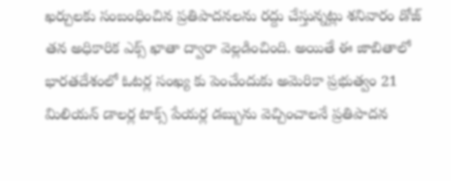ఖర్చులకు సంబంధించిన ప్రతిపాదనలను రద్దు చేస్తున్నట్లు శనివారం డోజ్ తన అధికారిక ఎక్స్ ఖాతా ద్వారా వెల్లడించింది. అయితే ఈ జాబితాలో భారతదేశంలో ఓటర్ల సంఖ్య కు పెంచేందుకు అమెరికా ప్రభుత్వం 21 మిలియన్ డాలర్ల టాక్స్ పేయర్ల డబ్బును వెచ్చించాలనే ప్రతిపాదన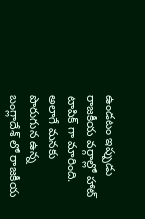ఉండటం ఇప్పుడు రాజకీయ వర్గాల్లో హాట్ టాపిక్ గా మారింది. అలాగే మనకు పొరుగున ఉన్న బంగ్లాదేశ్ లో రాజకీయ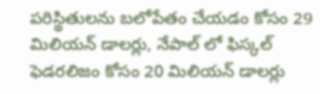పరిస్థితులను బలోపేతం చేయడం కోసం 29 మిలియన్ డాలర్లు, నేపాల్ లో ఫిస్కల్ ఫెడరలిజం కోసం 20 మిలియన్ డాలర్లు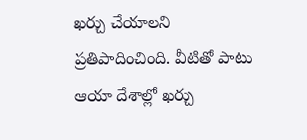ఖర్చు చేయాలని ప్రతిపాదించింది. వీటితో పాటు ఆయా దేశాల్లో ఖర్చు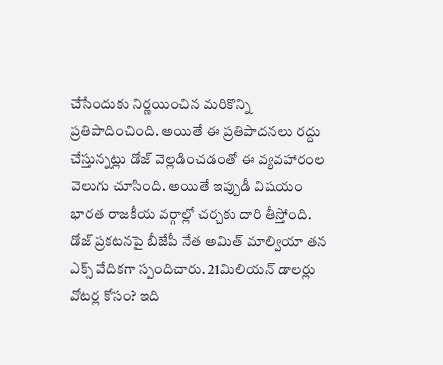చేసేందుకు నిర్ణయించిన మరికొన్ని ప్రతిపాదించింది. అయితే ఈ ప్రతిపాదనలు రద్దు చేస్తున్నట్లు డోజ్ వెల్లడించడంతో ఈ వ్యవహారంల వెలుగు చూసింది. అయితే ఇప్పుడీ విషయం భారత రాజకీయ వర్గాల్లో చర్చకు దారి తీస్తోంది. డోజ్ ప్రకటనపై బీజేపీ నేత అమిత్ మాల్వియా తన ఎక్స్ వేదికగా స్పందిచారు. 21మిలియన్ డాలర్లు వోటర్ల కోసం? ఇది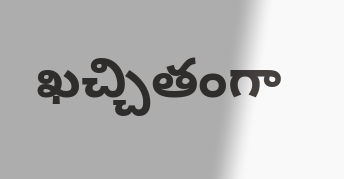ఖచ్చితంగా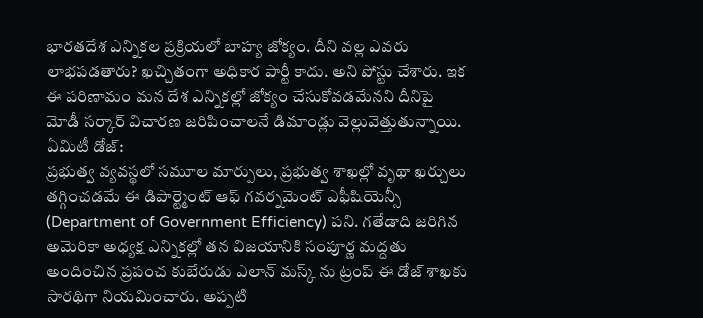భారతదేశ ఎన్నికల ప్రక్రియలో బాహ్య జోక్యం. దీని వల్ల ఎవరు లాభపడతారు? ఖచ్చితంగా అధికార పార్టీ కాదు. అని పోస్టు చేశారు. ఇక ఈ పరిణామం మన దేశ ఎన్నికల్లో జోక్యం చేసుకోవడమేనని దీనిపై మోడీ సర్కార్ విచారణ జరిపించాలనే డిమాండ్లు వెల్లువెత్తుతున్నాయి.
ఏమిటీ డోజ్:
ప్రభుత్వ వ్యవస్థలో సమూల మార్పులు, ప్రభుత్వ శాఖల్లో వృథా ఖర్చులు తగ్గించడమే ఈ డిపార్ట్మెంట్ ఆఫ్ గవర్నమెంట్ ఎఫీషియెన్సీ (Department of Government Efficiency) పని. గతేడాది జరిగిన అమెరికా అధ్యక్ష ఎన్నికల్లో తన విజయానికి సంపూర్ణ మద్దతు అందించిన ప్రపంచ కుబేరుడు ఎలాన్ మస్క్ ను ట్రంప్ ఈ డోజ్ శాఖకు సారథిగా నియమించారు. అప్పటి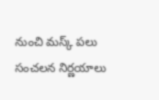నుంచి మస్క్ పలు సంచలన నిర్ణయాలు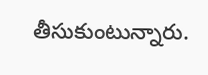తీసుకుంటున్నారు.